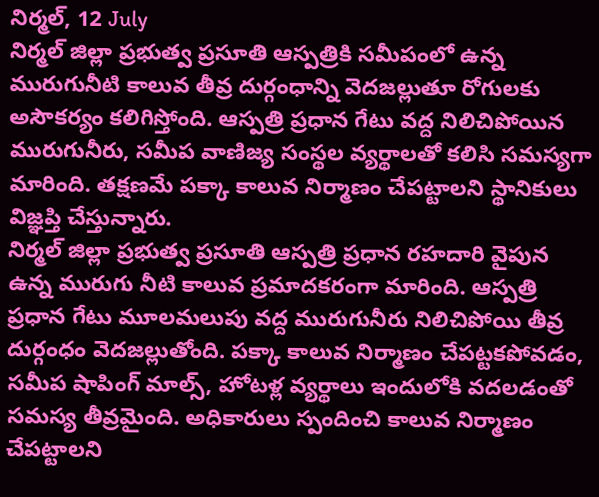నిర్మల్, 12 July
నిర్మల్ జిల్లా ప్రభుత్వ ప్రసూతి ఆస్పత్రికి సమీపంలో ఉన్న మురుగునీటి కాలువ తీవ్ర దుర్గంధాన్ని వెదజల్లుతూ రోగులకు అసౌకర్యం కలిగిస్తోంది. ఆస్పత్రి ప్రధాన గేటు వద్ద నిలిచిపోయిన మురుగునీరు, సమీప వాణిజ్య సంస్థల వ్యర్థాలతో కలిసి సమస్యగా మారింది. తక్షణమే పక్కా కాలువ నిర్మాణం చేపట్టాలని స్థానికులు విజ్ఞప్తి చేస్తున్నారు.
నిర్మల్ జిల్లా ప్రభుత్వ ప్రసూతి ఆస్పత్రి ప్రధాన రహదారి వైపున ఉన్న మురుగు నీటి కాలువ ప్రమాదకరంగా మారింది. ఆస్పత్రి ప్రధాన గేటు మూలమలుపు వద్ద మురుగునీరు నిలిచిపోయి తీవ్ర దుర్గంధం వెదజల్లుతోంది. పక్కా కాలువ నిర్మాణం చేపట్టకపోవడం, సమీప షాపింగ్ మాల్స్, హోటళ్ల వ్యర్థాలు ఇందులోకి వదలడంతో సమస్య తీవ్రమైంది. అధికారులు స్పందించి కాలువ నిర్మాణం చేపట్టాలని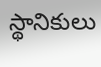స్థానికులు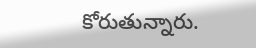కోరుతున్నారు.